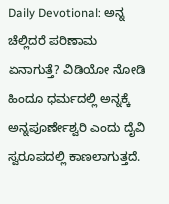Daily Devotional: ಅನ್ನ ಚೆಲ್ಲಿದರೆ ಪರಿಣಾಮ ಏನಾಗುತ್ತೆ? ವಿಡಿಯೋ ನೋಡಿ
ಹಿಂದೂ ಧರ್ಮದಲ್ಲಿ ಅನ್ನಕ್ಕೆ ಅನ್ನಪೂರ್ಣೇಶ್ವರಿ ಎಂದು ದೈವಿ ಸ್ವರೂಪದಲ್ಲಿ ಕಾಣಲಾಗುತ್ತದೆ.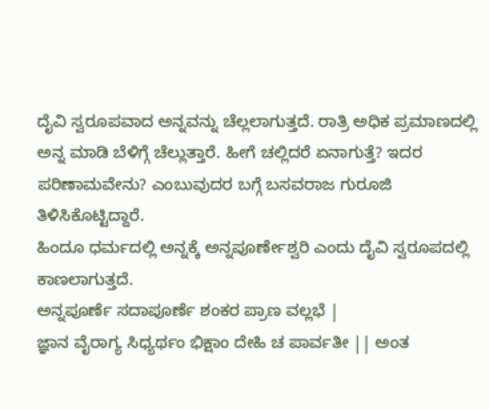ದೈವಿ ಸ್ವರೂಪವಾದ ಅನ್ನವನ್ನು ಚೆಲ್ಲಲಾಗುತ್ತದೆ. ರಾತ್ರಿ ಅಧಿಕ ಪ್ರಮಾಣದಲ್ಲಿ ಅನ್ನ ಮಾಡಿ ಬೆಳಿಗ್ಗೆ ಚೆಲ್ಲುತ್ತಾರೆ. ಹೀಗೆ ಚಲ್ಲಿದರೆ ಏನಾಗುತ್ತೆ? ಇದರ ಪರಿಣಾಮವೇನು? ಎಂಬುವುದರ ಬಗ್ಗೆ ಬಸವರಾಜ ಗುರೂಜಿ ತಿಳಿಸಿಕೊಟ್ಟಿದ್ದಾರೆ.
ಹಿಂದೂ ಧರ್ಮದಲ್ಲಿ ಅನ್ನಕ್ಕೆ ಅನ್ನಪೂರ್ಣೇಶ್ವರಿ ಎಂದು ದೈವಿ ಸ್ವರೂಪದಲ್ಲಿ ಕಾಣಲಾಗುತ್ತದೆ.
ಅನ್ನಪೂರ್ಣೆ ಸದಾಪೂರ್ಣೆ ಶಂಕರ ಪ್ರಾಣ ವಲ್ಲಭೆ |
ಜ್ಞಾನ ವೈರಾಗ್ಯ ಸಿಧ್ಯರ್ಥಂ ಭಿಕ್ಷಾಂ ದೇಹಿ ಚ ಪಾರ್ವತೀ || ಅಂತ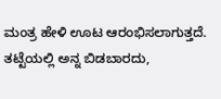ಮಂತ್ರ ಹೇಳಿ ಊಟ ಆರಂಭಿಸಲಾಗುತ್ತದೆ. ತಟ್ಟೆಯಲ್ಲಿ ಅನ್ನ ಬಿಡಬಾರದು,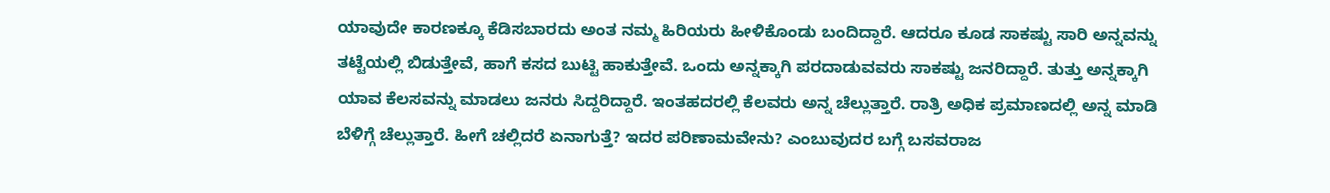ಯಾವುದೇ ಕಾರಣಕ್ಕೂ ಕೆಡಿಸಬಾರದು ಅಂತ ನಮ್ಮ ಹಿರಿಯರು ಹೀಳಿಕೊಂಡು ಬಂದಿದ್ದಾರೆ. ಆದರೂ ಕೂಡ ಸಾಕಷ್ಟು ಸಾರಿ ಅನ್ನವನ್ನು ತಟ್ಟೆಯಲ್ಲಿ ಬಿಡುತ್ತೇವೆ, ಹಾಗೆ ಕಸದ ಬುಟ್ಟಿ ಹಾಕುತ್ತೇವೆ. ಒಂದು ಅನ್ನಕ್ಕಾಗಿ ಪರದಾಡುವವರು ಸಾಕಷ್ಟು ಜನರಿದ್ದಾರೆ. ತುತ್ತು ಅನ್ನಕ್ಕಾಗಿ ಯಾವ ಕೆಲಸವನ್ನು ಮಾಡಲು ಜನರು ಸಿದ್ದರಿದ್ದಾರೆ. ಇಂತಹದರಲ್ಲಿ ಕೆಲವರು ಅನ್ನ ಚೆಲ್ಲುತ್ತಾರೆ. ರಾತ್ರಿ ಅಧಿಕ ಪ್ರಮಾಣದಲ್ಲಿ ಅನ್ನ ಮಾಡಿ ಬೆಳಿಗ್ಗೆ ಚೆಲ್ಲುತ್ತಾರೆ. ಹೀಗೆ ಚಲ್ಲಿದರೆ ಏನಾಗುತ್ತೆ? ಇದರ ಪರಿಣಾಮವೇನು? ಎಂಬುವುದರ ಬಗ್ಗೆ ಬಸವರಾಜ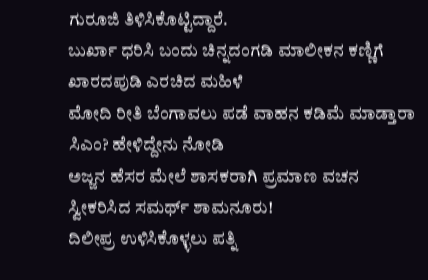ಗುರೂಜಿ ತಿಳಿಸಿಕೊಟ್ಟಿದ್ದಾರೆ.
ಬುರ್ಖಾ ಧರಿಸಿ ಬಂದು ಚಿನ್ನದಂಗಡಿ ಮಾಲೀಕನ ಕಣ್ಣಿಗೆ ಖಾರದಪುಡಿ ಎರಚಿದ ಮಹಿಳೆ
ಮೋದಿ ರೀತಿ ಬೆಂಗಾವಲು ಪಡೆ ವಾಹನ ಕಡಿಮೆ ಮಾಡ್ತಾರಾ ಸಿಎಂ? ಹೇಳಿದ್ದೇನು ನೋಡಿ
ಅಜ್ಜನ ಹೆಸರ ಮೇಲೆ ಶಾಸಕರಾಗಿ ಪ್ರಮಾಣ ವಚನ ಸ್ವೀಕರಿಸಿದ ಸಮರ್ಥ್ ಶಾಮನೂರು!
ದಿಲೀಪ್ರ ಉಳಿಸಿಕೊಳ್ಳಲು ಪತ್ನಿ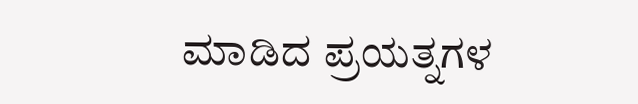ಮಾಡಿದ ಪ್ರಯತ್ನಗಳ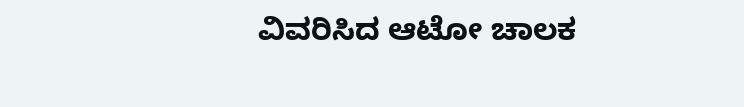ವಿವರಿಸಿದ ಆಟೋ ಚಾಲಕ